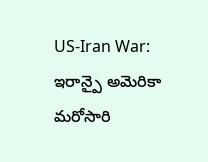US-Iran War: ఇరాన్పై అమెరికా మరోసారి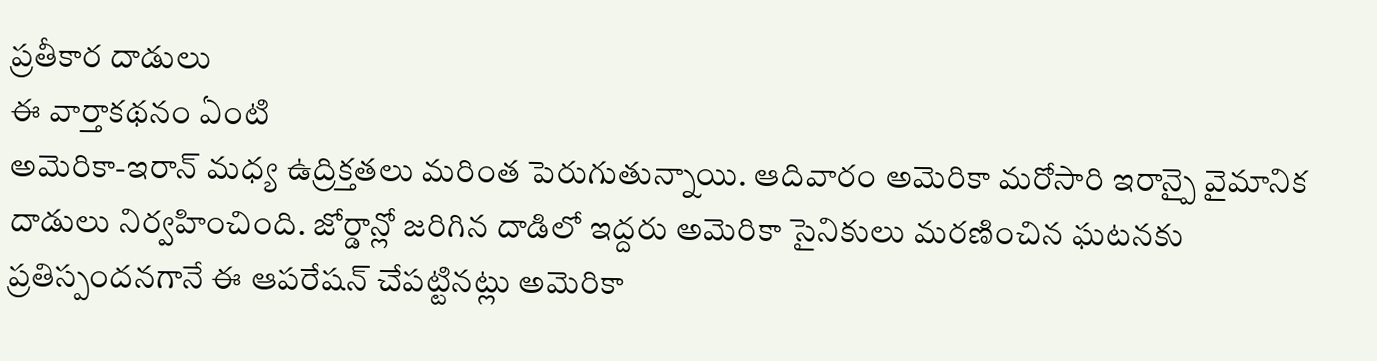ప్రతీకార దాడులు
ఈ వార్తాకథనం ఏంటి
అమెరికా-ఇరాన్ మధ్య ఉద్రిక్తతలు మరింత పెరుగుతున్నాయి. ఆదివారం అమెరికా మరోసారి ఇరాన్పై వైమానిక దాడులు నిర్వహించింది. జోర్డాన్లో జరిగిన దాడిలో ఇద్దరు అమెరికా సైనికులు మరణించిన ఘటనకు ప్రతిస్పందనగానే ఈ ఆపరేషన్ చేపట్టినట్లు అమెరికా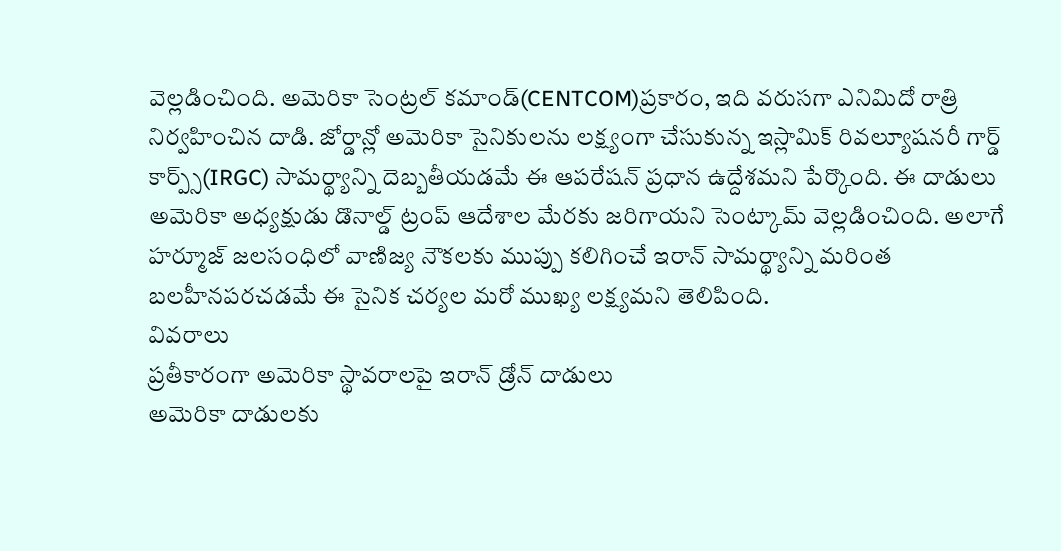వెల్లడించింది. అమెరికా సెంట్రల్ కమాండ్(CENTCOM)ప్రకారం, ఇది వరుసగా ఎనిమిదో రాత్రి నిర్వహించిన దాడి. జోర్డాన్లో అమెరికా సైనికులను లక్ష్యంగా చేసుకున్న ఇస్లామిక్ రివల్యూషనరీ గార్డ్ కార్ప్స్(IRGC) సామర్థ్యాన్ని దెబ్బతీయడమే ఈ ఆపరేషన్ ప్రధాన ఉద్దేశమని పేర్కొంది. ఈ దాడులు అమెరికా అధ్యక్షుడు డొనాల్డ్ ట్రంప్ ఆదేశాల మేరకు జరిగాయని సెంట్కామ్ వెల్లడించింది. అలాగే హర్మూజ్ జలసంధిలో వాణిజ్య నౌకలకు ముప్పు కలిగించే ఇరాన్ సామర్థ్యాన్ని మరింత బలహీనపరచడమే ఈ సైనిక చర్యల మరో ముఖ్య లక్ష్యమని తెలిపింది.
వివరాలు
ప్రతీకారంగా అమెరికా స్థావరాలపై ఇరాన్ డ్రోన్ దాడులు
అమెరికా దాడులకు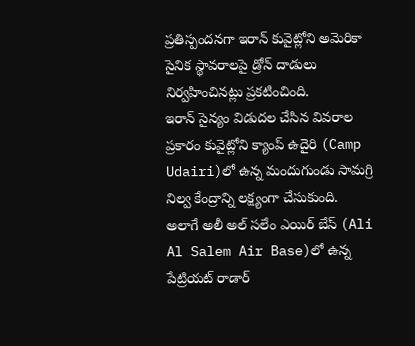ప్రతిస్పందనగా ఇరాన్ కువైట్లోని అమెరికా సైనిక స్థావరాలపై డ్రోన్ దాడులు నిర్వహించినట్లు ప్రకటించింది.
ఇరాన్ సైన్యం విడుదల చేసిన వివరాల ప్రకారం కువైట్లోని క్యాంప్ ఉదైరి (Camp Udairi)లో ఉన్న మందుగుండు సామగ్రి నిల్వ కేంద్రాన్ని లక్ష్యంగా చేసుకుంది.
అలాగే అలీ అల్ సలేం ఎయిర్ బేస్ (Ali Al Salem Air Base)లో ఉన్న పేట్రియట్ రాడార్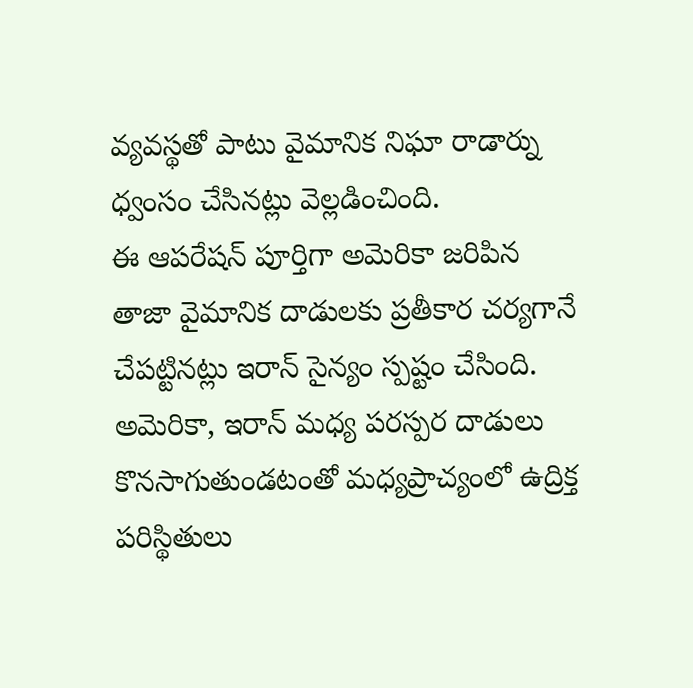వ్యవస్థతో పాటు వైమానిక నిఘా రాడార్ను ధ్వంసం చేసినట్లు వెల్లడించింది.
ఈ ఆపరేషన్ పూర్తిగా అమెరికా జరిపిన తాజా వైమానిక దాడులకు ప్రతీకార చర్యగానే చేపట్టినట్లు ఇరాన్ సైన్యం స్పష్టం చేసింది.
అమెరికా, ఇరాన్ మధ్య పరస్పర దాడులు కొనసాగుతుండటంతో మధ్యప్రాచ్యంలో ఉద్రిక్త పరిస్థితులు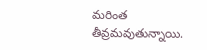మరింత తీవ్రమవుతున్నాయి.